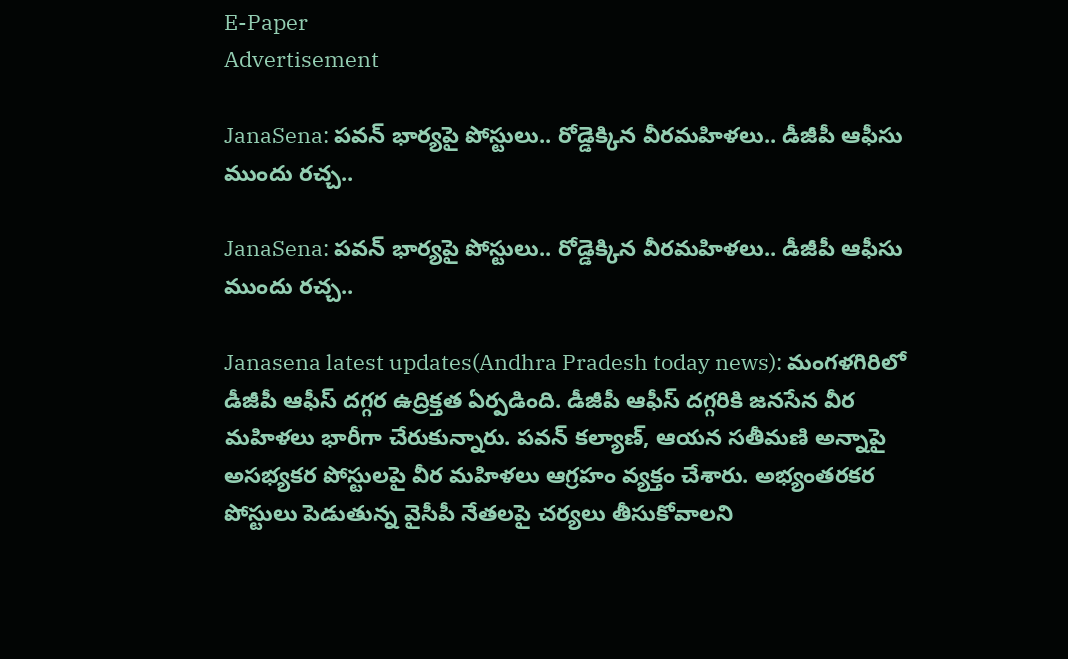E-Paper
Advertisement

JanaSena: పవన్ భార్యపై పోస్టులు.. రోడ్డెక్కిన వీరమహిళలు.. డీజీపీ ఆఫీసు ముందు రచ్చ..

JanaSena: పవన్ భార్యపై పోస్టులు.. రోడ్డెక్కిన వీరమహిళలు.. డీజీపీ ఆఫీసు ముందు రచ్చ..

Janasena latest updates(Andhra Pradesh today news): మంగళగిరిలో డీజీపీ ఆఫీస్‌ దగ్గర ఉద్రిక్తత ఏర్పడింది. డీజీపీ ఆఫీస్‌ దగ్గరికి జనసేన వీర మహిళలు భారీగా చేరుకున్నారు. పవన్ కల్యాణ్, ఆయన సతీమణి అన్నాపై అసభ్యకర పోస్టులపై వీర మహిళలు ఆగ్రహం వ్యక్తం చేశారు. అభ్యంతరకర పోస్టులు పెడుతున్న వైసీపీ నేతలపై చర్యలు తీసుకోవాలని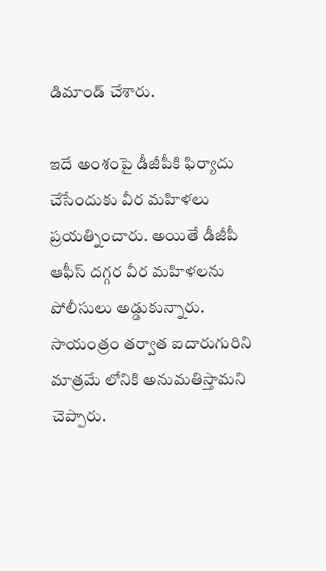డిమాండ్‌ చేశారు.

ఇదే అంశంపై డీజీపీకి ఫిర్యాదు చేసేందుకు వీర మహిళలు ప్రయత్నించారు. అయితే డీజీపీ ఆఫీస్‌ దగ్గర వీర మహిళలను పోలీసులు అడ్డుకున్నారు. సాయంత్రం తర్వాత ఐదారుగురిని మాత్రమే లోనికి అనుమతిస్తామని చెప్పారు.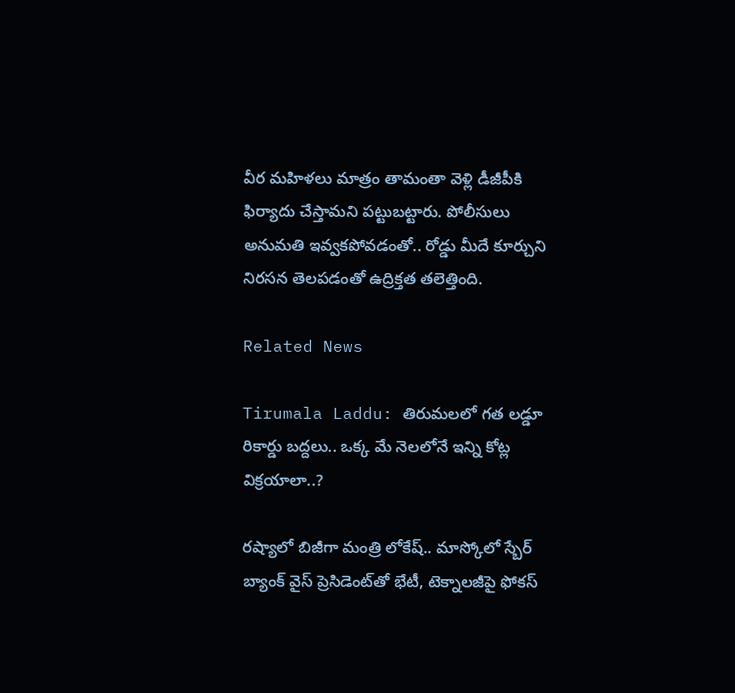వీర మహిళలు మాత్రం తామంతా వెళ్లి డీజీపీకి ఫిర్యాదు చేస్తామని పట్టుబట్టారు. పోలీసులు అనుమతి ఇవ్వకపోవడంతో.. రోడ్డు మీదే కూర్చుని నిరసన తెలపడంతో ఉద్రిక్తత తలెత్తింది.

Related News

Tirumala Laddu: తిరుమలలో గత లడ్డూ రికార్డు బద్దలు.. ఒక్క మే నెలలోనే ఇన్ని కోట్ల విక్రయాలా..?

రష్యాలో బిజీగా మంత్రి లోకేష్.. మాస్కోలో స్బేర్‌ బ్యాంక్ వైస్ ప్రెసిడెంట్‌తో భేటీ, టెక్నాలజీపై ఫోకస్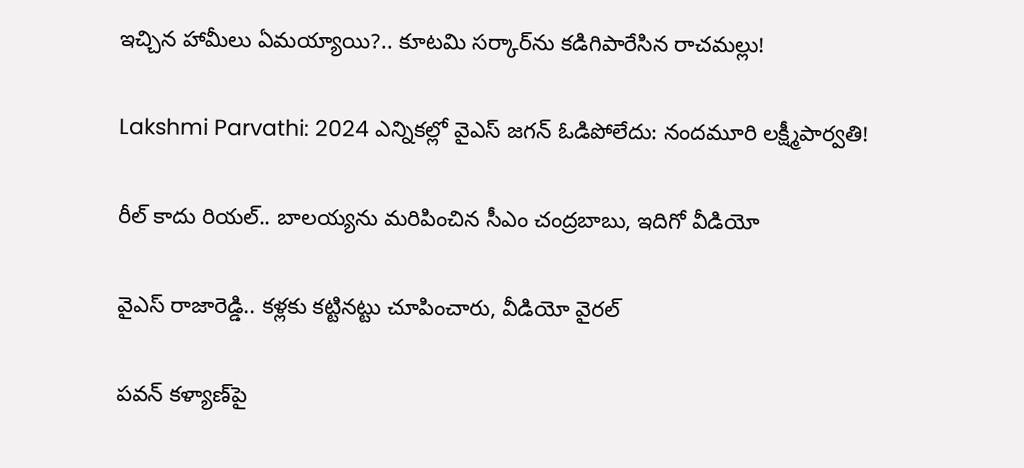ఇచ్చిన హామీలు ఏమయ్యాయి?.. కూటమి సర్కార్‌ను కడిగిపారేసిన రాచమల్లు!

Lakshmi Parvathi: 2024 ఎన్నికల్లో వైఎస్ జగన్ ఓడిపోలేదు: నందమూరి లక్ష్మీపార్వతి!

రీల్ కాదు రియల్.. బాలయ్యను మరిపించిన సీఎం చంద్రబాబు, ఇదిగో వీడియో

వైఎస్ రాజారెడ్డి.. కళ్లకు కట్టినట్టు చూపించారు, వీడియో వైరల్

పవన్ కళ్యాణ్‌పై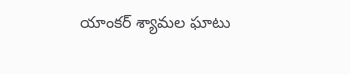యాంకర్ శ్యామల ఘాటు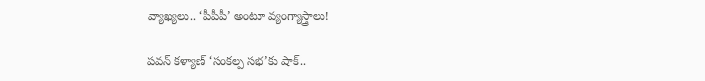వ్యాఖ్యలు.. ‘పీపీపీ’ అంటూ వ్యంగ్యాస్త్రాలు!

పవన్ కళ్యాణ్ ‘సంకల్ప సభ’కు షాక్..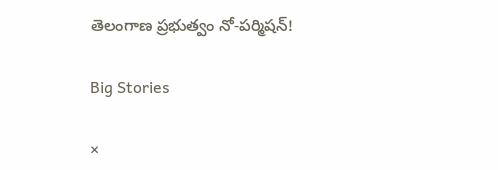తెలంగాణ ప్రభుత్వం నో-పర్మిషన్!

Big Stories

×